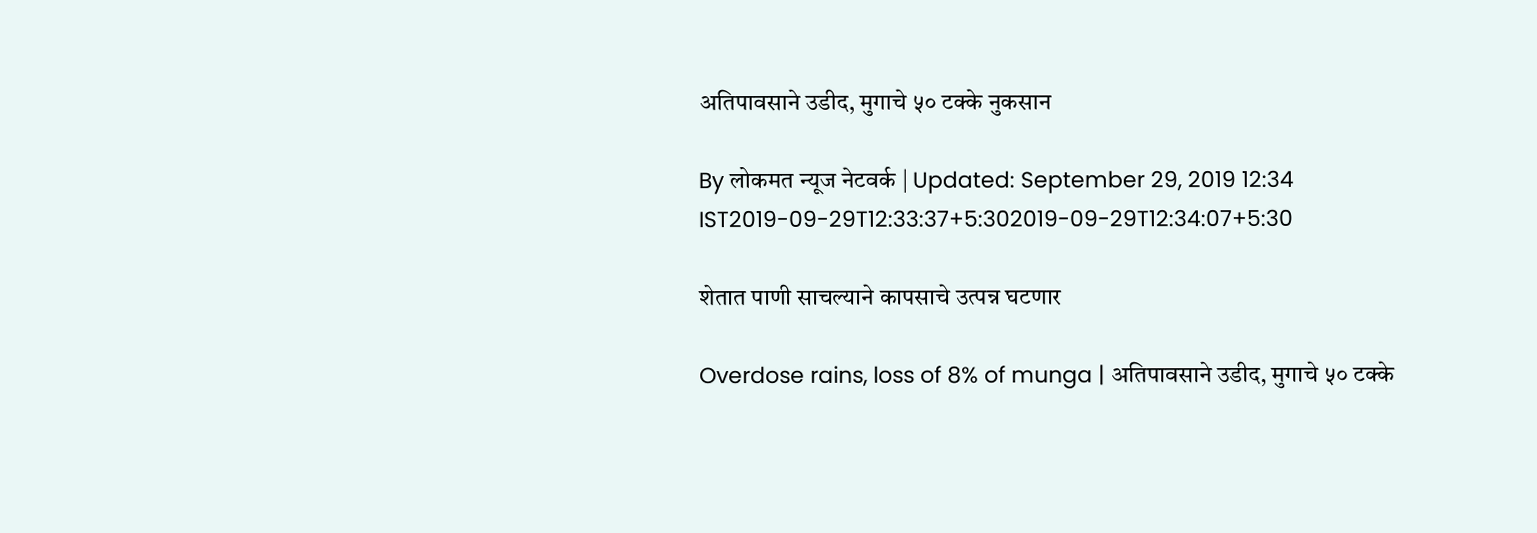अतिपावसाने उडीद, मुगाचे ५० टक्के नुकसान

By लोकमत न्यूज नेटवर्क | Updated: September 29, 2019 12:34 IST2019-09-29T12:33:37+5:302019-09-29T12:34:07+5:30

शेतात पाणी साचल्याने कापसाचे उत्पन्न घटणार

Overdose rains, loss of 8% of munga | अतिपावसाने उडीद, मुगाचे ५० टक्के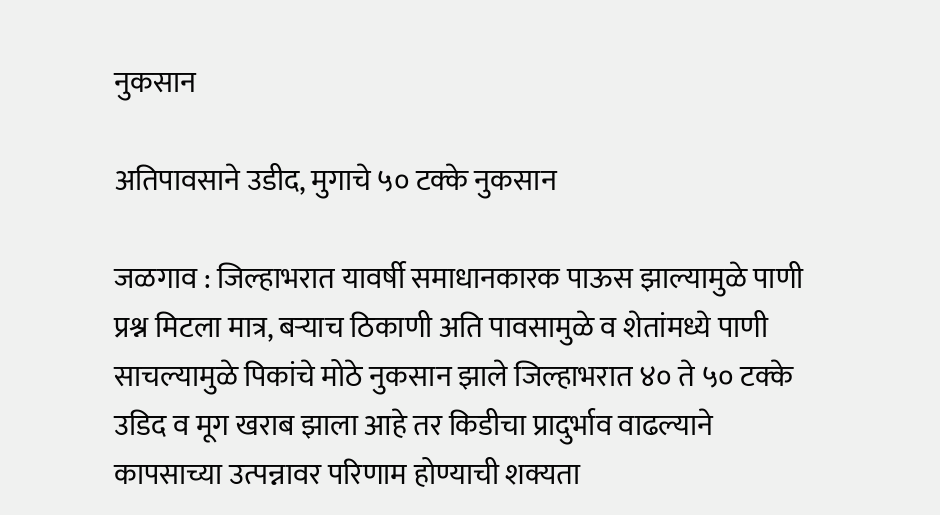नुकसान

अतिपावसाने उडीद, मुगाचे ५० टक्के नुकसान

जळगाव : जिल्हाभरात यावर्षी समाधानकारक पाऊस झाल्यामुळे पाणी प्रश्न मिटला मात्र, बऱ्याच ठिकाणी अति पावसामुळे व शेतांमध्ये पाणी साचल्यामुळे पिकांचे मोठे नुकसान झाले जिल्हाभरात ४० ते ५० टक्के उडिद व मूग खराब झाला आहे तर किडीचा प्रादुर्भाव वाढल्याने कापसाच्या उत्पन्नावर परिणाम होण्याची शक्यता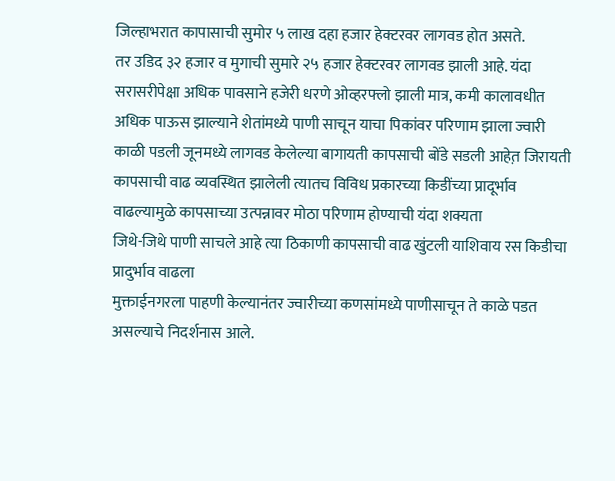जिल्हाभरात कापासाची सुमोर ५ लाख दहा हजार हेक्टरवर लागवड होत असते.
तर उडिद ३२ हजार व मुगाची सुमारे २५ हजार हेक्टरवर लागवड झाली आहे. यंदा सरासरीपेक्षा अधिक पावसाने हजेरी धरणे ओव्हरफ्लो झाली मात्र, कमी कालावधीत अधिक पाऊस झाल्याने शेतांमध्ये पाणी साचून याचा पिकांवर परिणाम झाला ज्वारी काळी पडली जूनमध्ये लागवड केलेल्या बागायती कापसाची बोंडे सडली आहेत़ जिरायती कापसाची वाढ व्यवस्थित झालेली त्यातच विविध प्रकारच्या किडींच्या प्रादूर्भाव वाढल्यामुळे कापसाच्या उत्पन्नावर मोठा परिणाम होण्याची यंदा शक्यता
जिथे-जिथे पाणी साचले आहे त्या ठिकाणी कापसाची वाढ खुंटली याशिवाय रस किडीचा प्रादुर्भाव वाढला
मुक्ताईनगरला पाहणी केल्यानंतर ज्वारीच्या कणसांमध्ये पाणीसाचून ते काळे पडत असल्याचे निदर्शनास आले.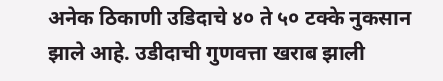अनेक ठिकाणी उडिदाचे ४० ते ५० टक्के नुकसान झाले आहे. उडीदाची गुणवत्ता खराब झाली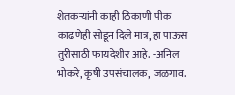शेतकऱ्यांनी काही ठिकाणी पीक काढणेही सोडून दिले मात्र, हा पाऊस तुरीसाठी फायदेशीर आहे. -अनिल भोकरे, कृषी उपसंचालक, जळगाव.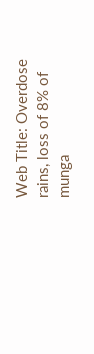Web Title: Overdose rains, loss of 8% of munga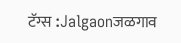टॅग्स :Jalgaonजळगाव